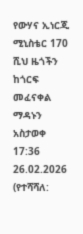የውሃና ኢነርጂ ሚኒስቴር 170 ሺህ ዜጎችን ከጎርፍ መፈናቀል ማዳኑን አስታወቀ
17:36 26.02.2026 (የተሻሻለ: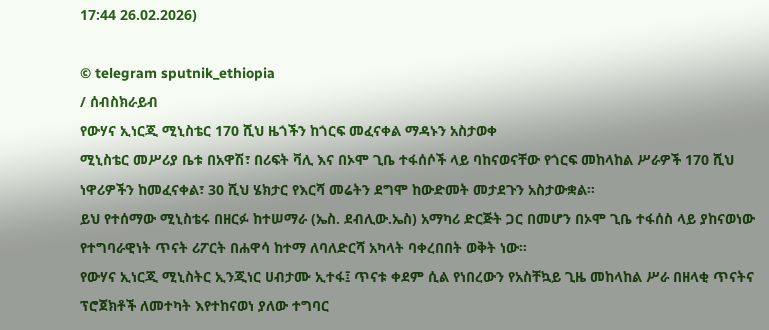17:44 26.02.2026)

© telegram sputnik_ethiopia
/ ሰብስክራይብ
የውሃና ኢነርጂ ሚኒስቴር 170 ሺህ ዜጎችን ከጎርፍ መፈናቀል ማዳኑን አስታወቀ
ሚኒስቴር መሥሪያ ቤቱ በአዋሽ፣ በሪፍት ቫሊ እና በኦሞ ጊቤ ተፋሰሶች ላይ ባከናወናቸው የጎርፍ መከላከል ሥራዎች 170 ሺህ ነዋሪዎችን ከመፈናቀል፣ 30 ሺህ ሄክታር የእርሻ መሬትን ደግሞ ከውድመት መታደጉን አስታውቋል።
ይህ የተሰማው ሚኒስቴሩ በዘርፉ ከተሠማራ (ኤስ. ደብሊው.ኤስ) አማካሪ ድርጅት ጋር በመሆን በኦሞ ጊቤ ተፋሰስ ላይ ያከናወነው የተግባራዊነት ጥናት ሪፖርት በሐዋሳ ከተማ ለባለድርሻ አካላት ባቀረበበት ወቅት ነው፡፡
የውሃና ኢነርጂ ሚኒስትር ኢንጂነር ሀብታሙ ኢተፋ፤ ጥናቱ ቀደም ሲል የነበረውን የአስቸኳይ ጊዜ መከላከል ሥራ በዘላቂ ጥናትና ፕሮጀክቶች ለመተካት እየተከናወነ ያለው ተግባር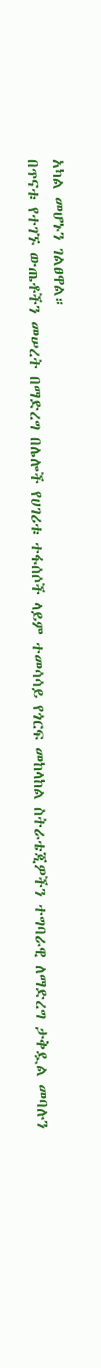አካል መሆኑን ገልፀዋል።
በጥናቱ የተገኙ ውጤቶችን መሠረት በማድረግ በሌሎች የሀገሪቱ ተፋሰሶች ላይም ተመሳሳይ የጎርፍ መከላከል ስትራቴጂዎችን ተግባራዊ ለማድረግ ታቅዷል መባሉን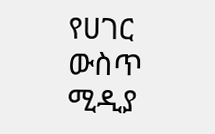የሀገር ውስጥ ሚዲያ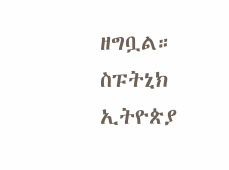ዘግቧል።
ስፑትኒክ ኢትዮጵያ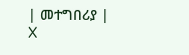| መተግበሪያ | X